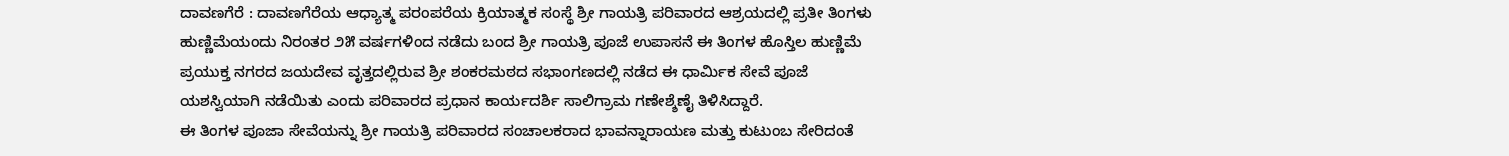ದಾವಣಗೆರೆ : ದಾವಣಗೆರೆಯ ಆಧ್ಯಾತ್ಮ ಪರಂಪರೆಯ ಕ್ರಿಯಾತ್ಮಕ ಸಂಸ್ಥೆ ಶ್ರೀ ಗಾಯತ್ರಿ ಪರಿವಾರದ ಆಶ್ರಯದಲ್ಲಿ ಪ್ರತೀ ತಿಂಗಳು ಹುಣ್ಣಿಮೆಯಂದು ನಿರಂತರ ೨೫ ವರ್ಷಗಳಿಂದ ನಡೆದು ಬಂದ ಶ್ರೀ ಗಾಯತ್ರಿ ಪೂಜೆ ಉಪಾಸನೆ ಈ ತಿಂಗಳ ಹೊಸ್ತಿಲ ಹುಣ್ಣಿಮೆ ಪ್ರಯುಕ್ತ ನಗರದ ಜಯದೇವ ವೃತ್ತದಲ್ಲಿರುವ ಶ್ರೀ ಶಂಕರಮಠದ ಸಭಾಂಗಣದಲ್ಲಿ ನಡೆದ ಈ ಧಾರ್ಮಿಕ ಸೇವೆ ಪೂಜೆ ಯಶಸ್ವಿಯಾಗಿ ನಡೆಯಿತು ಎಂದು ಪರಿವಾರದ ಪ್ರಧಾನ ಕಾರ್ಯದರ್ಶಿ ಸಾಲಿಗ್ರಾಮ ಗಣೇಶ್ಶೆಣೈ ತಿಳಿಸಿದ್ದಾರೆ.
ಈ ತಿಂಗಳ ಪೂಜಾ ಸೇವೆಯನ್ನು ಶ್ರೀ ಗಾಯತ್ರಿ ಪರಿವಾರದ ಸಂಚಾಲಕರಾದ ಭಾವನ್ನಾರಾಯಣ ಮತ್ತು ಕುಟುಂಬ ಸೇರಿದಂತೆ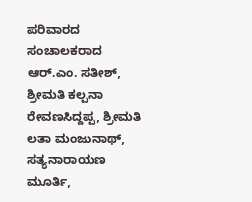ಪರಿವಾರದ ಸಂಚಾಲಕರಾದ ಆರ್.ಎಂ. ಸತೀಶ್, ಶ್ರೀಮತಿ ಕಲ್ಪನಾ ರೇವಣಸಿದ್ದಪ್ಪ, ಶ್ರೀಮತಿ ಲತಾ ಮಂಜುನಾಥ್, ಸತ್ಯನಾರಾಯಣ ಮೂರ್ತಿ,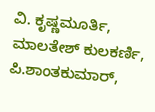ವಿ. ಕೃಷ್ಣಮೂರ್ತಿ, ಮಾಲತೇಶ್ ಕುಲಕರ್ಣಿ, ಪಿ.ಶಾಂತಕುಮಾರ್,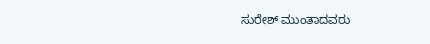ಸುರೇಶ್ ಮುಂತಾದವರು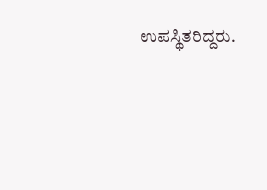ಉಪಸ್ಥಿತರಿದ್ದರು.